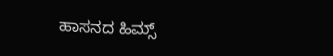ಹಾಸನದ ಹಿಮ್ಸ್‌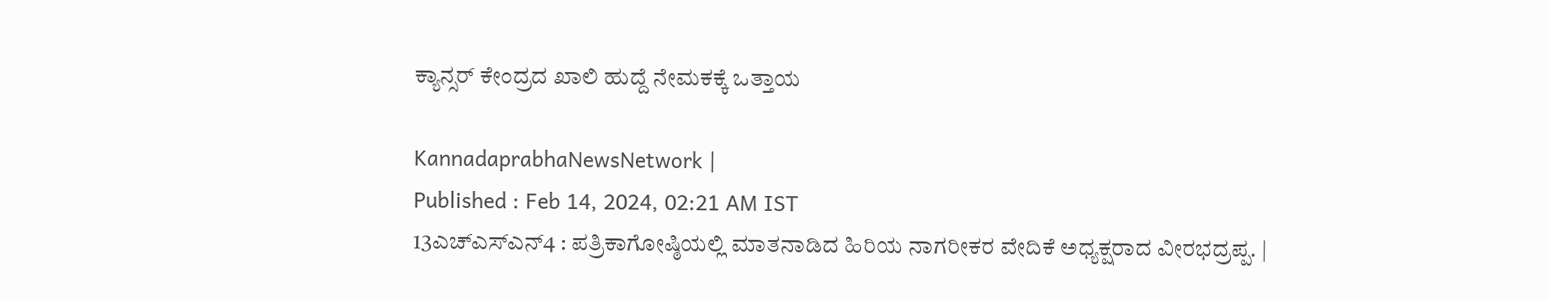ಕ್ಯಾನ್ಸರ್‌ ಕೇಂದ್ರದ ಖಾಲಿ ಹುದ್ದೆ ನೇಮಕಕ್ಕೆ ಒತ್ತಾಯ

KannadaprabhaNewsNetwork |
Published : Feb 14, 2024, 02:21 AM IST
13ಎಚ್ಎಸ್ಎನ್4 : ಪತ್ರಿಕಾಗೋಷ್ಠಿಯಲ್ಲಿ ಮಾತನಾಡಿದ ಹಿರಿಯ ನಾಗರೀಕರ ವೇದಿಕೆ ಅಧ್ಯಕ್ಷರಾದ ವೀರಭದ್ರಪ್ಪ. |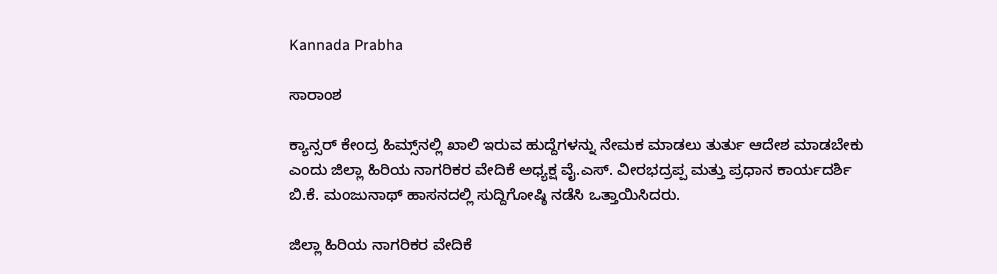Kannada Prabha

ಸಾರಾಂಶ

ಕ್ಯಾನ್ಸರ್ ಕೇಂದ್ರ ಹಿಮ್ಸ್‌ನಲ್ಲಿ ಖಾಲಿ ಇರುವ ಹುದ್ದೆಗಳನ್ನು ನೇಮಕ ಮಾಡಲು ತುರ್ತು ಆದೇಶ ಮಾಡಬೇಕು ಎಂದು ಜಿಲ್ಲಾ ಹಿರಿಯ ನಾಗರಿಕರ ವೇದಿಕೆ ಅಧ್ಯಕ್ಷ ವೈ.ಎಸ್. ವೀರಭದ್ರಪ್ಪ ಮತ್ತು ಪ್ರಧಾನ ಕಾರ್ಯದರ್ಶಿ ಬಿ.ಕೆ. ಮಂಜುನಾಥ್ ಹಾಸನದಲ್ಲಿ ಸುದ್ದಿಗೋಷ್ಠಿ ನಡೆಸಿ ಒತ್ತಾಯಿಸಿದರು.

ಜಿಲ್ಲಾ ಹಿರಿಯ ನಾಗರಿಕರ ವೇದಿಕೆ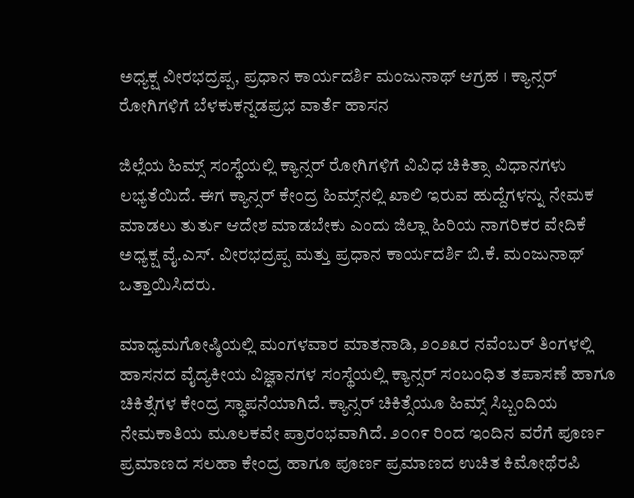ಅಧ್ಯಕ್ಷ ವೀರಭದ್ರಪ್ಪ, ಪ್ರಧಾನ ಕಾರ್ಯದರ್ಶಿ ಮಂಜುನಾಥ್ ಆಗ್ರಹ । ಕ್ಯಾನ್ಸರ್‌ ರೋಗಿಗಳಿಗೆ ಬೆಳಕುಕನ್ನಡಪ್ರಭ ವಾರ್ತೆ ಹಾಸನ

ಜಿಲ್ಲೆಯ ಹಿಮ್ಸ್ ಸಂಸ್ಥೆಯಲ್ಲಿ ಕ್ಯಾನ್ಸರ್ ರೋಗಿಗಳಿಗೆ ವಿವಿಧ ಚಿಕಿತ್ಸಾ ವಿಧಾನಗಳು ಲಭ್ಯತೆಯಿದೆ. ಈಗ ಕ್ಯಾನ್ಸರ್ ಕೇಂದ್ರ ಹಿಮ್ಸ್‌ನಲ್ಲಿ ಖಾಲಿ ಇರುವ ಹುದ್ದೆಗಳನ್ನು ನೇಮಕ ಮಾಡಲು ತುರ್ತು ಆದೇಶ ಮಾಡಬೇಕು ಎಂದು ಜಿಲ್ಲಾ ಹಿರಿಯ ನಾಗರಿಕರ ವೇದಿಕೆ ಅಧ್ಯಕ್ಷ ವೈ.ಎಸ್. ವೀರಭದ್ರಪ್ಪ ಮತ್ತು ಪ್ರಧಾನ ಕಾರ್ಯದರ್ಶಿ ಬಿ.ಕೆ. ಮಂಜುನಾಥ್ ಒತ್ತಾಯಿಸಿದರು.

ಮಾಧ್ಯಮಗೋಷ್ಠಿಯಲ್ಲಿ ಮಂಗಳವಾರ ಮಾತನಾಡಿ, ೨೦೨೩ರ ನವೆಂಬರ್ ತಿಂಗಳಲ್ಲಿ ಹಾಸನದ ವೈದ್ಯಕೀಯ ವಿಜ್ಞಾನಗಳ ಸಂಸ್ಥೆಯಲ್ಲಿ ಕ್ಯಾನ್ಸರ್ ಸಂಬಂಧಿತ ತಪಾಸಣೆ ಹಾಗೂ ಚಿಕಿತ್ಸೆಗಳ ಕೇಂದ್ರ ಸ್ಥಾಪನೆಯಾಗಿದೆ. ಕ್ಯಾನ್ಸರ್ ಚಿಕಿತ್ಸೆಯೂ ಹಿಮ್ಸ್ ಸಿಬ್ಬಂದಿಯ ನೇಮಕಾತಿಯ ಮೂಲಕವೇ ಪ್ರಾರಂಭವಾಗಿದೆ. ೨೦೧೯ ರಿಂದ ಇಂದಿನ ವರೆಗೆ ಪೂರ್ಣ ಪ್ರಮಾಣದ ಸಲಹಾ ಕೇಂದ್ರ ಹಾಗೂ ಪೂರ್ಣ ಪ್ರಮಾಣದ ಉಚಿತ ಕಿಮೋಥೆರಪಿ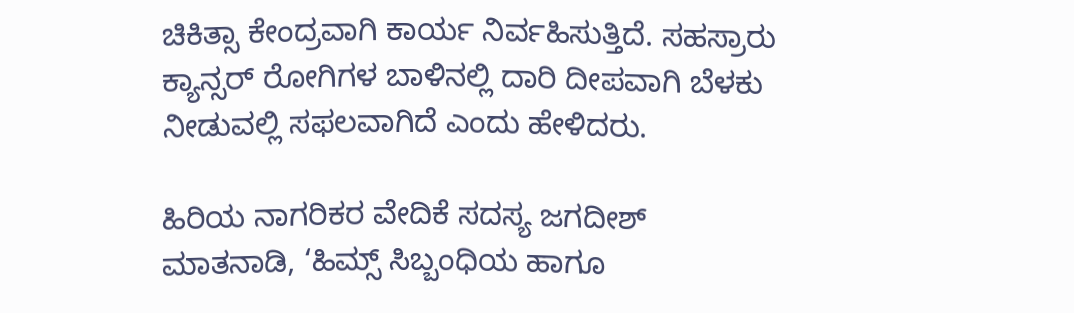ಚಿಕಿತ್ಸಾ ಕೇಂದ್ರವಾಗಿ ಕಾರ್ಯ ನಿರ್ವಹಿಸುತ್ತಿದೆ. ಸಹಸ್ರಾರು ಕ್ಯಾನ್ಸರ್ ರೋಗಿಗಳ ಬಾಳಿನಲ್ಲಿ ದಾರಿ ದೀಪವಾಗಿ ಬೆಳಕು ನೀಡುವಲ್ಲಿ ಸಫಲವಾಗಿದೆ ಎಂದು ಹೇಳಿದರು.

ಹಿರಿಯ ನಾಗರಿಕರ ವೇದಿಕೆ ಸದಸ್ಯ ಜಗದೀಶ್ ಮಾತನಾಡಿ, ‘ಹಿಮ್ಸ್ ಸಿಬ್ಬಂಧಿಯ ಹಾಗೂ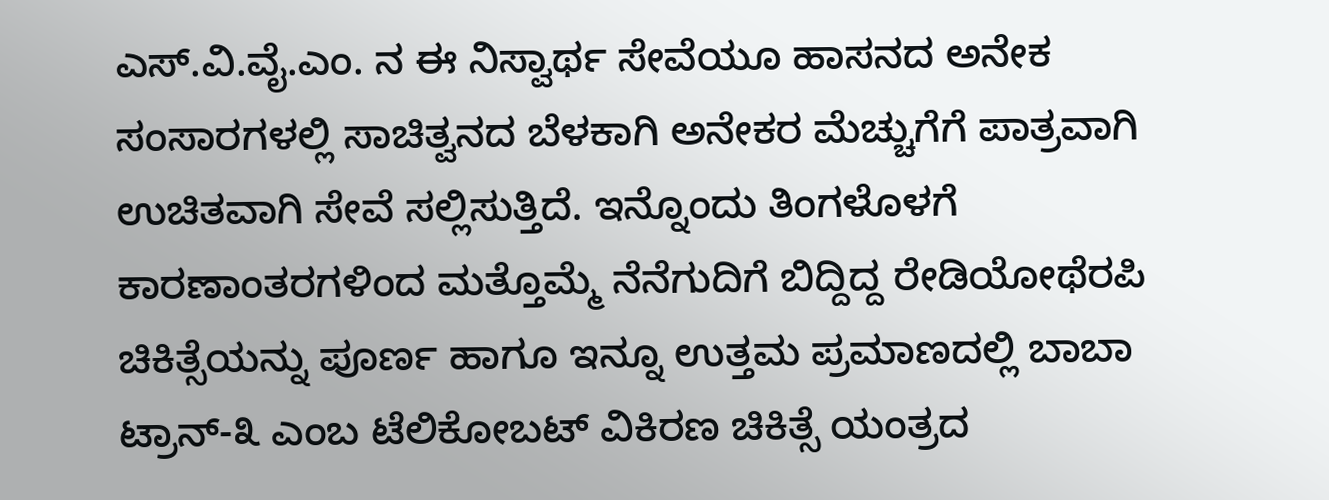ಎಸ್.ವಿ.ವೈ.ಎಂ. ನ ಈ ನಿಸ್ವಾರ್ಥ ಸೇವೆಯೂ ಹಾಸನದ ಅನೇಕ ಸಂಸಾರಗಳಲ್ಲಿ ಸಾಚಿತ್ವನದ ಬೆಳಕಾಗಿ ಅನೇಕರ ಮೆಚ್ಚುಗೆಗೆ ಪಾತ್ರವಾಗಿ ಉಚಿತವಾಗಿ ಸೇವೆ ಸಲ್ಲಿಸುತ್ತಿದೆ. ಇನ್ನೊಂದು ತಿಂಗಳೊಳಗೆ ಕಾರಣಾಂತರಗಳಿಂದ ಮತ್ತೊಮ್ಮೆ ನೆನೆಗುದಿಗೆ ಬಿದ್ದಿದ್ದ ರೇಡಿಯೋಥೆರಪಿ ಚಿಕಿತ್ಸೆಯನ್ನು ಪೂರ್ಣ ಹಾಗೂ ಇನ್ನೂ ಉತ್ತಮ ಪ್ರಮಾಣದಲ್ಲಿ ಬಾಬಾ ಟ್ರಾನ್-೩ ಎಂಬ ಟೆಲಿಕೋಬಟ್ ವಿಕಿರಣ ಚಿಕಿತ್ಸೆ ಯಂತ್ರದ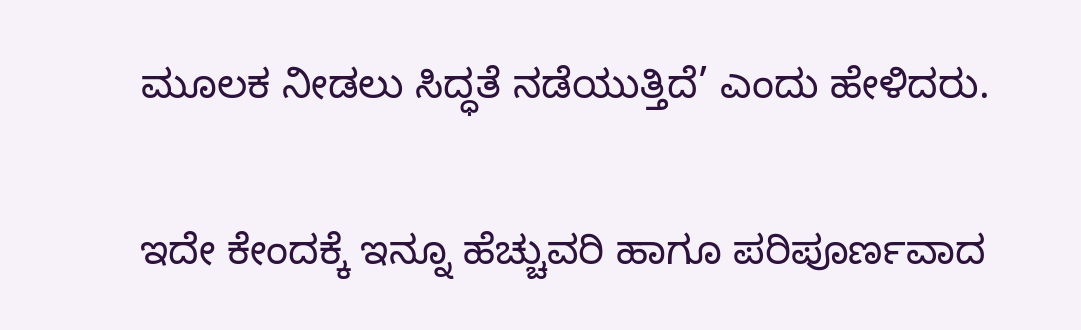ಮೂಲಕ ನೀಡಲು ಸಿದ್ಧತೆ ನಡೆಯುತ್ತಿದೆ’ ಎಂದು ಹೇಳಿದರು.

ಇದೇ ಕೇಂದಕ್ಕೆ ಇನ್ನೂ ಹೆಚ್ಚುವರಿ ಹಾಗೂ ಪರಿಪೂರ್ಣವಾದ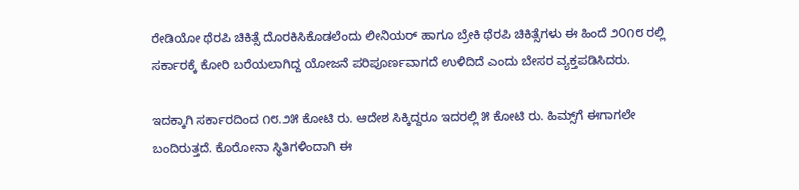ರೇಡಿಯೋ ಥೆರಪಿ ಚಿಕಿತ್ಸೆ ದೊರಕಿಸಿಕೊಡಲೆಂದು ಲೀನಿಯರ್ ಹಾಗೂ ಬ್ರೇಕಿ ಥೆರಪಿ ಚಿಕಿತ್ಸೆಗಳು ಈ ಹಿಂದೆ ೨೦೧೮ ರಲ್ಲಿ ಸರ್ಕಾರಕ್ಕೆ ಕೋರಿ ಬರೆಯಲಾಗಿದ್ದ ಯೋಜನೆ ಪರಿಪೂರ್ಣವಾಗದೆ ಉಳಿದಿದೆ ಎಂದು ಬೇಸರ ವ್ಯಕ್ತಪಡಿಸಿದರು.

ಇದಕ್ಕಾಗಿ ಸರ್ಕಾರದಿಂದ ೧೮.೨೫ ಕೋಟಿ ರು. ಆದೇಶ ಸಿಕ್ಕಿದ್ದರೂ ಇದರಲ್ಲಿ ೫ ಕೋಟಿ ರು. ಹಿಮ್ಸ್‌ಗೆ ಈಗಾಗಲೇ ಬಂದಿರುತ್ತದೆ. ಕೊರೋನಾ ಸ್ಥಿತಿಗಳಿಂದಾಗಿ ಈ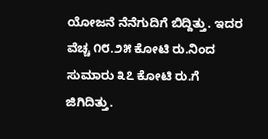ಯೋಜನೆ ನೆನೆಗುದಿಗೆ ಬಿದ್ದಿತ್ತು. ಇದರ ವೆಚ್ಚ ೧೮.೨೫ ಕೋಟಿ ರು.ನಿಂದ ಸುಮಾರು ೩೭ ಕೋಟಿ ರು.ಗೆ ಜಿಗಿದಿತ್ತು.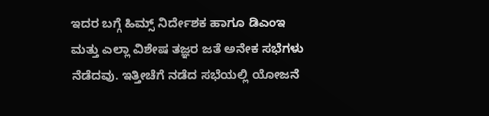ಇದರ ಬಗ್ಗೆ ಹಿಮ್ಸ್ ನಿರ್ದೇಶಕ ಹಾಗೂ ಡಿಎಂಇ ಮತ್ತು ಎಲ್ಲಾ ವಿಶೇಷ ತಜ್ಞರ ಜತೆ ಅನೇಕ ಸಭೆಗಳು ನೆಡೆದವು. ಇತ್ತೀಚೆಗೆ ನಡೆದ ಸಭೆಯಲ್ಲಿ ಯೋಜನೆ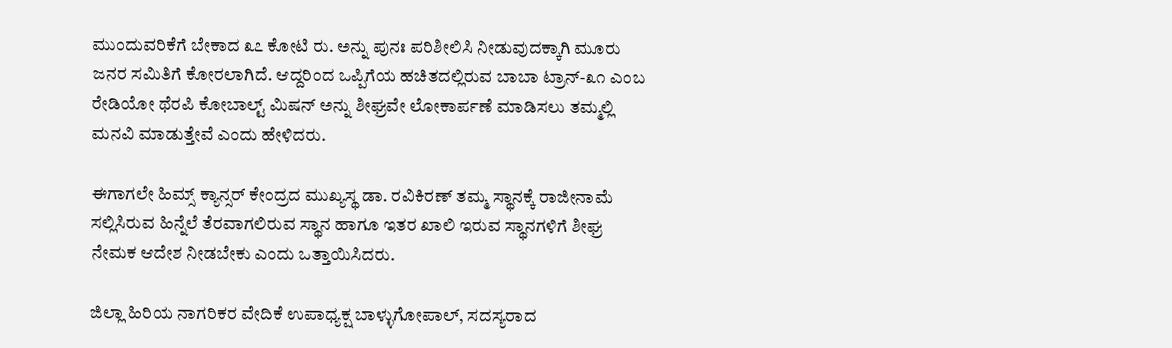ಮುಂದುವರಿಕೆಗೆ ಬೇಕಾದ ೩೭ ಕೋಟಿ ರು. ಅನ್ನು ಪುನಃ ಪರಿಶೀಲಿಸಿ ನೀಡುವುದಕ್ಕಾಗಿ ಮೂರು ಜನರ ಸಮಿತಿಗೆ ಕೋರಲಾಗಿದೆ. ಆದ್ದರಿಂದ ಒಪ್ಪಿಗೆಯ ಹಚಿತದಲ್ಲಿರುವ ಬಾಬಾ ಟ್ರಾನ್-೩೧ ಎಂಬ ರೇಡಿಯೋ ಥೆರಪಿ ಕೋಬಾಲ್ಟ್ ಮಿಷನ್ ಅನ್ನು ಶೀಘ್ರವೇ ಲೋಕಾರ್ಪಣೆ ಮಾಡಿಸಲು ತಮ್ಮಲ್ಲಿ ಮನವಿ ಮಾಡುತ್ತೇವೆ ಎಂದು ಹೇಳಿದರು.

ಈಗಾಗಲೇ ಹಿಮ್ಸ್‌ ಕ್ಯಾನ್ಸರ್‌ ಕೇಂದ್ರದ ಮುಖ್ಯಸ್ಥ ಡಾ. ರವಿಕಿರಣ್ ತಮ್ಮ ಸ್ಥಾನಕ್ಕೆ ರಾಜೀನಾಮೆ ಸಲ್ಲಿಸಿರುವ ಹಿನ್ನೆಲೆ ತೆರವಾಗಲಿರುವ ಸ್ಥಾನ ಹಾಗೂ ಇತರ ಖಾಲಿ ಇರುವ ಸ್ಥಾನಗಳಿಗೆ ಶೀಘ್ರ ನೇಮಕ ಆದೇಶ ನೀಡಬೇಕು ಎಂದು ಒತ್ತಾಯಿಸಿದರು.

ಜಿಲ್ಲಾ ಹಿರಿಯ ನಾಗರಿಕರ ವೇದಿಕೆ ಉಪಾಧ್ಯಕ್ಷ ಬಾಳ್ಳುಗೋಪಾಲ್, ಸದಸ್ಯರಾದ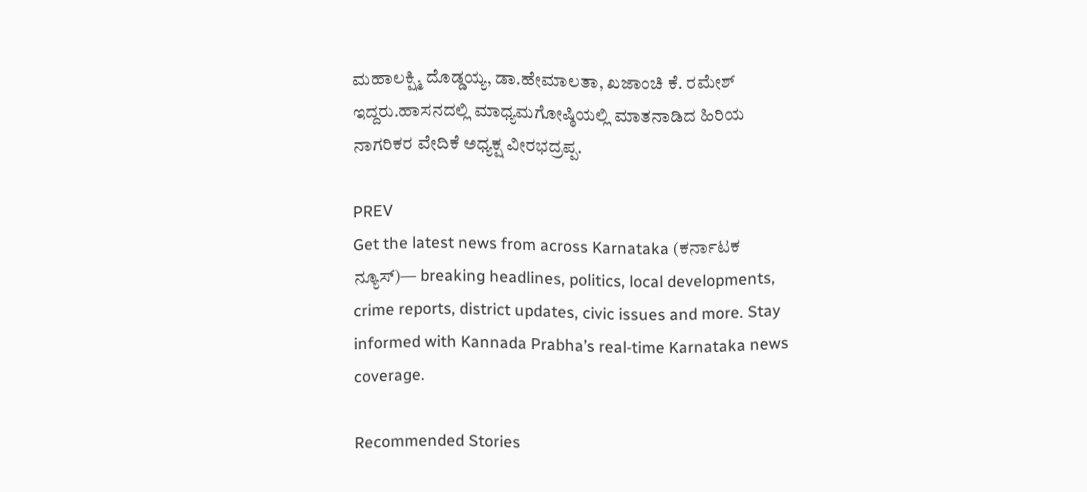ಮಹಾಲಕ್ಷ್ಮಿ ದೊಡ್ಡಯ್ಯ, ಡಾ.ಹೇಮಾಲತಾ, ಖಜಾಂಚಿ ಕೆ. ರಮೇಶ್ ಇದ್ದರು.ಹಾಸನದಲ್ಲಿ ಮಾಧ್ಯಮಗೋಷ್ಠಿಯಲ್ಲಿ ಮಾತನಾಡಿದ ಹಿರಿಯ ನಾಗರಿಕರ ವೇದಿಕೆ ಅಧ್ಯಕ್ಷ ವೀರಭದ್ರಪ್ಪ.

PREV
Get the latest news from across Karnataka (ಕರ್ನಾಟಕ ನ್ಯೂಸ್)— breaking headlines, politics, local developments, crime reports, district updates, civic issues and more. Stay informed with Kannada Prabha’s real‑time Karnataka news coverage.

Recommended Stories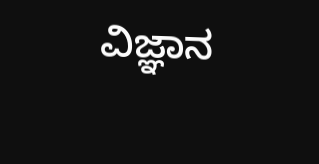ವಿಜ್ಞಾನ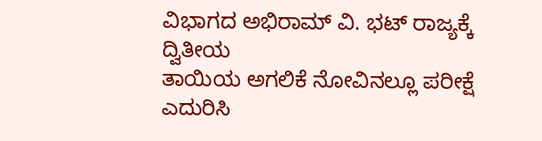ವಿಭಾಗದ ಅಭಿರಾಮ್ ವಿ. ಭಟ್ ರಾಜ್ಯಕ್ಕೆ ದ್ವಿತೀಯ
ತಾಯಿಯ ಅಗಲಿಕೆ ನೋವಿನಲ್ಲೂ ಪರೀಕ್ಷೆ ಎದುರಿಸಿ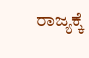ರಾಜ್ಯಕ್ಕೆ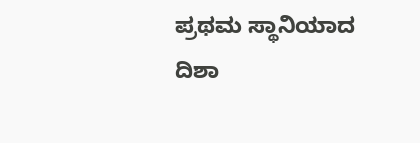ಪ್ರಥಮ ಸ್ಥಾನಿಯಾದ ದಿಶಾ